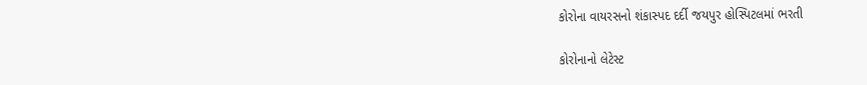કોરોના વાયરસનો શંકાસ્પદ દર્દી જયપુર હોસ્પિટલમાં ભરતી

કોરોનાનો લેટેસ્ટ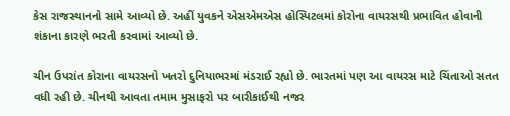કેસ રાજસ્થાનનો સામે આવ્યો છે. અહીં યુવકને એસએમએસ હોસ્પિટલમાં કોરોના વાયરસથી પ્રભાવિત હોવાની શંકાના કારણે ભરતી કરવામાં આવ્યો છે.

ચીન ઉપરાંત કોરાના વાયરસનો ખતરો દુનિયાભરમાં મંડરાઈ રહ્યો છે. ભારતમાં પણ આ વાયરસ માટે ચિંતાઓ સતત વધી રહી છે. ચીનથી આવતા તમામ મુસાફરો પર બારીકાઈથી નજર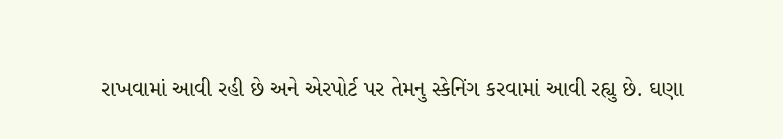રાખવામાં આવી રહી છે અને એરપોર્ટ પર તેમનુ સ્કેનિંગ કરવામાં આવી રહ્યુ છે. ઘણા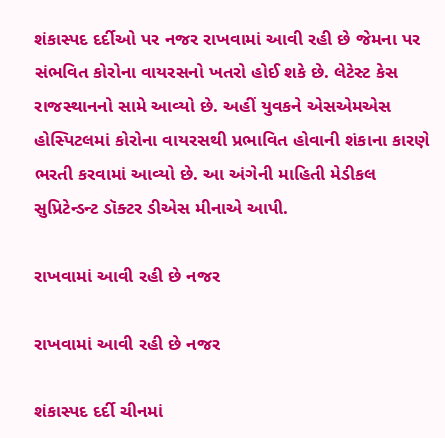શંકાસ્પદ દર્દીઓ પર નજર રાખવામાં આવી રહી છે જેમના પર સંભવિત કોરોના વાયરસનો ખતરો હોઈ શકે છે. લેટેસ્ટ કેસ રાજસ્થાનનો સામે આવ્યો છે. અહીં યુવકને એસએમએસ હોસ્પિટલમાં કોરોના વાયરસથી પ્રભાવિત હોવાની શંકાના કારણે ભરતી કરવામાં આવ્યો છે. આ અંગેની માહિતી મેડીકલ સુપ્રિટેન્ડન્ટ ડૉક્ટર ડીએસ મીનાએ આપી.

રાખવામાં આવી રહી છે નજર

રાખવામાં આવી રહી છે નજર

શંકાસ્પદ દર્દી ચીનમાં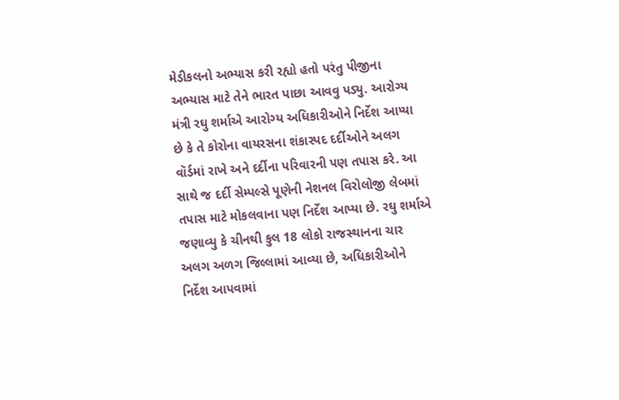મેડીકલનો અભ્યાસ કરી રહ્યો હતો પરંતુ પીજીના અભ્યાસ માટે તેને ભારત પાછા આવવુ પડ્યુ. આરોગ્ય મંત્રી રઘુ શર્માએ આરોગ્ય અધિકારીઓને નિર્દેશ આપ્યા છે કે તે કોરોના વાયરસના શંકાસ્પદ દર્દીઓને અલગ વૉર્ડમાં રાખે અને દર્દીના પરિવારની પણ તપાસ કરે. આ સાથે જ દર્દી સેમ્પલ્સે પૂણેની નેશનલ વિરોલોજી લેબમાં તપાસ માટે મોકલવાના પણ નિર્દેશ આપ્યા છે. રઘુ શર્માએ જણાવ્યુ કે ચીનથી કુલ 18 લોકો રાજસ્થાનના ચાર અલગ અળગ જિલ્લામાં આવ્યા છે, અધિકારીઓને નિર્દેશ આપવામાં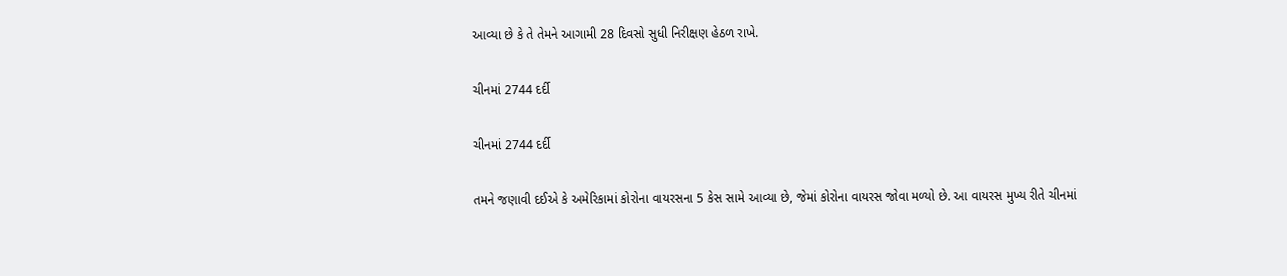આવ્યા છે કે તે તેમને આગામી 28 દિવસો સુધી નિરીક્ષણ હેઠળ રાખે.

ચીનમાં 2744 દર્દી

ચીનમાં 2744 દર્દી

તમને જણાવી દઈએ કે અમેરિકામાં કોરોના વાયરસના 5 કેસ સામે આવ્યા છે, જેમાં કોરોના વાયરસ જોવા મળ્યો છે. આ વાયરસ મુખ્ય રીતે ચીનમાં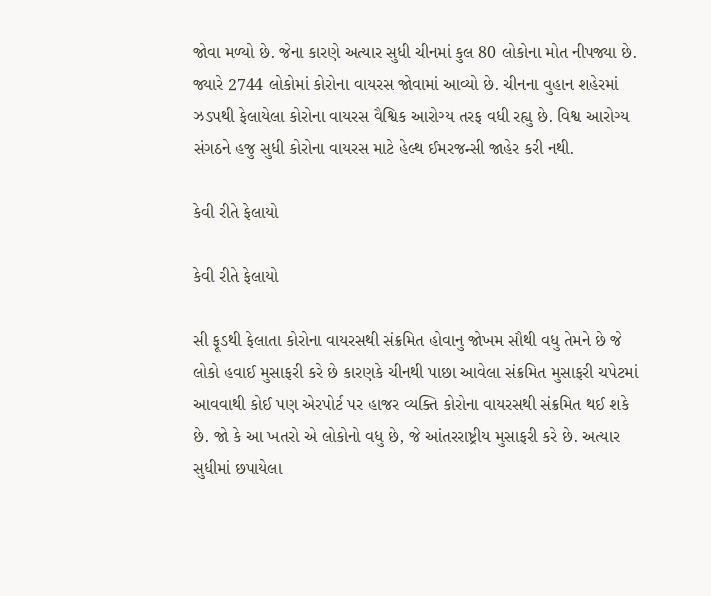જોવા મળ્યો છે. જેના કારણે અત્યાર સુધી ચીનમાં કુલ 80 લોકોના મોત નીપજ્યા છે. જ્યારે 2744 લોકોમાં કોરોના વાયરસ જોવામાં આવ્યો છે. ચીનના વુહાન શહેરમાં ઝડપથી ફેલાયેલા કોરોના વાયરસ વૈશ્વિક આરોગ્ય તરફ વધી રહ્યુ છે. વિશ્વ આરોગ્ય સંગઠને હજુ સુધી કોરોના વાયરસ માટે હેલ્થ ઈમરજન્સી જાહેર કરી નથી.

કેવી રીતે ફેલાયો

કેવી રીતે ફેલાયો

સી ફૂડથી ફેલાતા કોરોના વાયરસથી સંક્રમિત હોવાનુ જોખમ સૌથી વધુ તેમને છે જે લોકો હવાઈ મુસાફરી કરે છે કારણકે ચીનથી પાછા આવેલા સંક્રમિત મુસાફરી ચપેટમાં આવવાથી કોઈ પણ એરપોર્ટ પર હાજર વ્યક્તિ કોરોના વાયરસથી સંક્રમિત થઈ શકે છે. જો કે આ ખતરો એ લોકોનો વધુ છે, જે આંતરરાષ્ટ્રીય મુસાફરી કરે છે. અત્યાર સુધીમાં છપાયેલા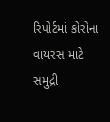રિપોર્ટમાં કોરોના વાયરસ માટે સમુદ્રી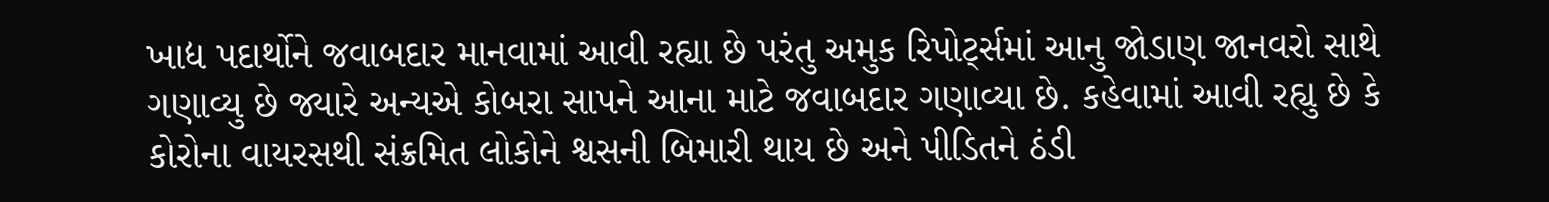ખાદ્ય પદાર્થોને જવાબદાર માનવામાં આવી રહ્યા છે પરંતુ અમુક રિપોર્ટ્સમાં આનુ જોડાણ જાનવરો સાથે ગણાવ્યુ છે જ્યારે અન્યએ કોબરા સાપને આના માટે જવાબદાર ગણાવ્યા છે. કહેવામાં આવી રહ્યુ છે કે કોરોના વાયરસથી સંક્રમિત લોકોને શ્વસની બિમારી થાય છે અને પીડિતને ઠંડી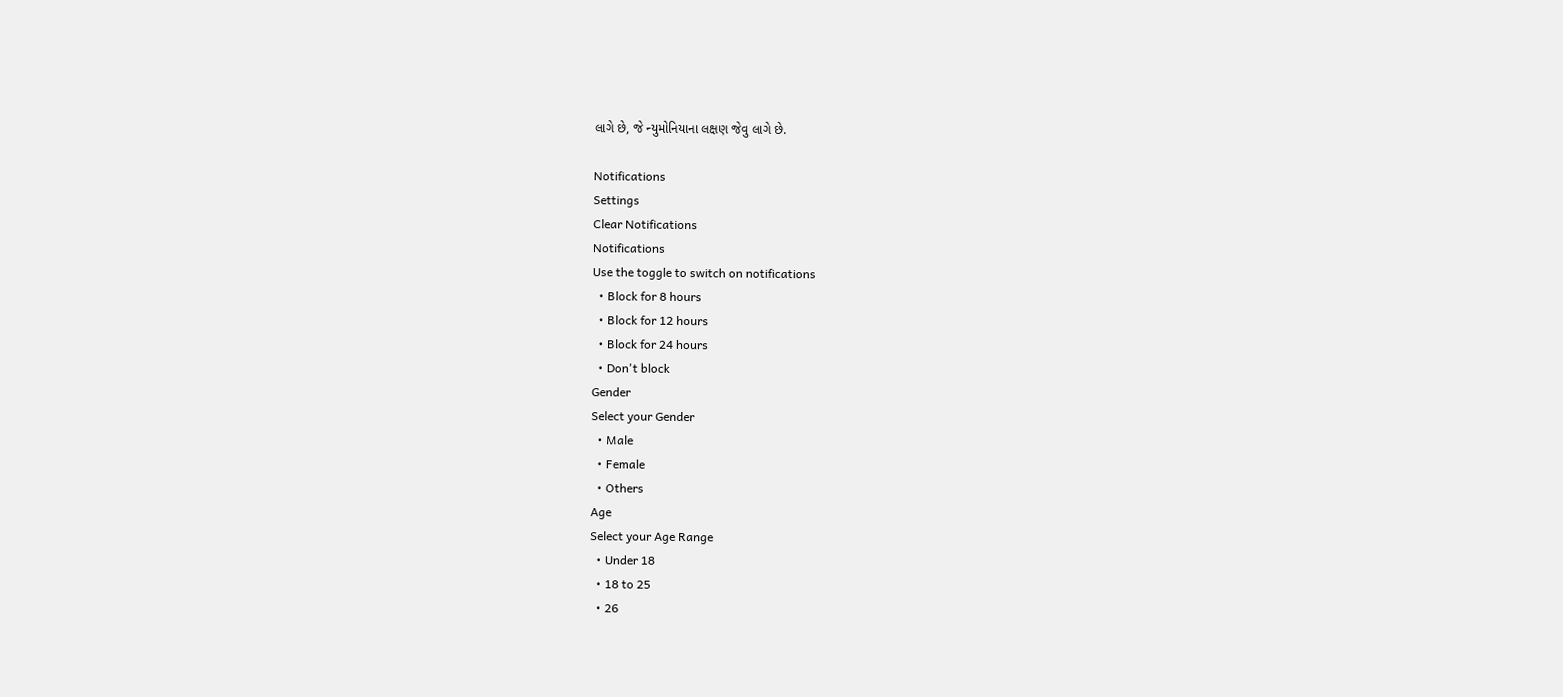લાગે છે, જે ન્યુમોનિયાના લક્ષણ જેવુ લાગે છે.

Notifications
Settings
Clear Notifications
Notifications
Use the toggle to switch on notifications
  • Block for 8 hours
  • Block for 12 hours
  • Block for 24 hours
  • Don't block
Gender
Select your Gender
  • Male
  • Female
  • Others
Age
Select your Age Range
  • Under 18
  • 18 to 25
  • 26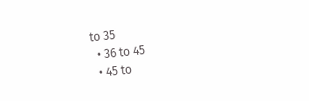to 35
  • 36 to 45
  • 45 to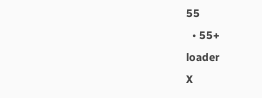55
  • 55+
loader
X